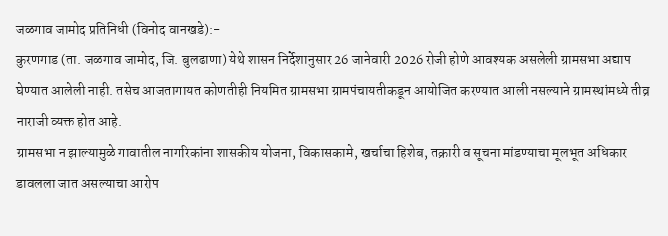जळगाव जामोद प्रतिनिधी (विनोद वानखडे):-
कुरणगाड (ता. जळगाव जामोद, जि. बुलढाणा) येथे शासन निर्देशानुसार 26 जानेवारी 2026 रोजी होणे आवश्यक असलेली ग्रामसभा अद्याप घेण्यात आलेली नाही. तसेच आजतागायत कोणतीही नियमित ग्रामसभा ग्रामपंचायतीकडून आयोजित करण्यात आली नसल्याने ग्रामस्थांमध्ये तीव्र नाराजी व्यक्त होत आहे.
ग्रामसभा न झाल्यामुळे गावातील नागरिकांना शासकीय योजना, विकासकामे, खर्चाचा हिशेब, तक्रारी व सूचना मांडण्याचा मूलभूत अधिकार डावलला जात असल्याचा आरोप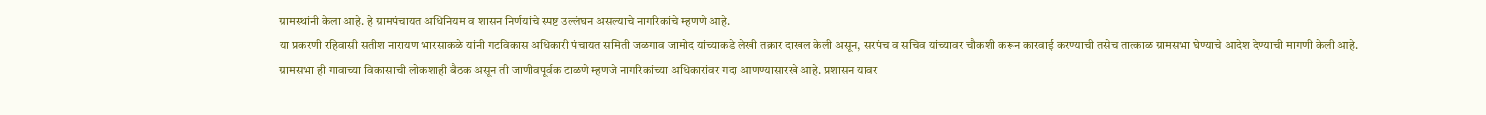ग्रामस्थांनी केला आहे. हे ग्रामपंचायत अधिनियम व शासन निर्णयांचे स्पष्ट उल्लंघन असल्याचे नागरिकांचे म्हणणे आहे.
या प्रकरणी रहिवासी सतीश नारायण भारसाकळे यांनी गटविकास अधिकारी पंचायत समिती जळगाव जामोद यांच्याकडे लेखी तक्रार दाखल केली असून, सरपंच व सचिव यांच्यावर चौकशी करून कारवाई करण्याची तसेच तात्काळ ग्रामसभा घेण्याचे आदेश देण्याची मागणी केली आहे.
ग्रामसभा ही गावाच्या विकासाची लोकशाही बैठक असून ती जाणीवपूर्वक टाळणे म्हणजे नागरिकांच्या अधिकारांवर गदा आणण्यासारखे आहे. प्रशासन यावर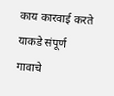काय कारवाई करते याकडे संपूर्ण गावाचे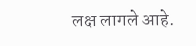लक्ष लागले आहे.